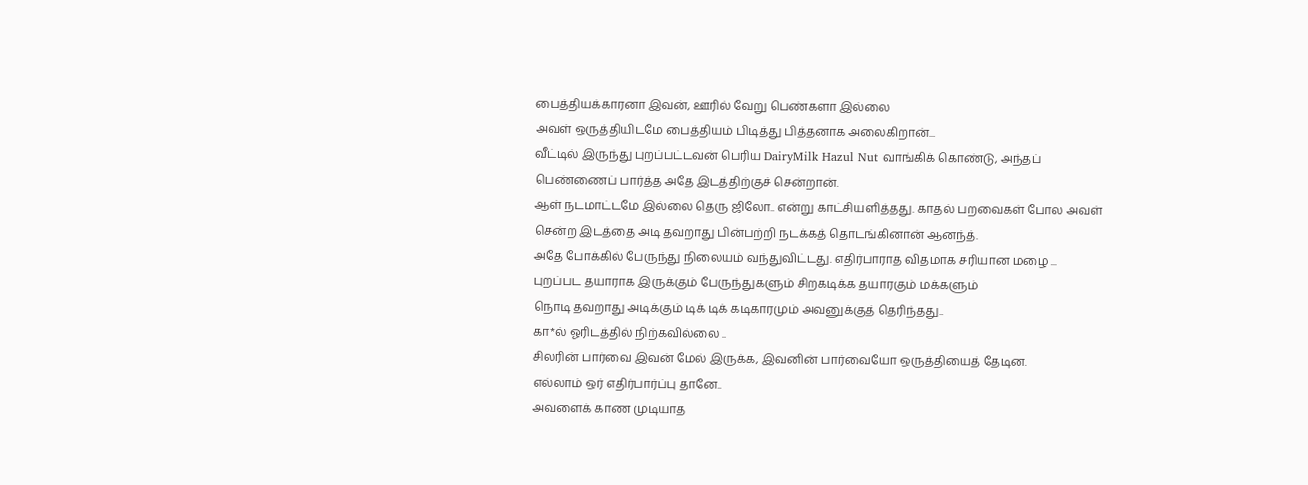பைத்தியக்காரனா இவன், ஊரில் வேறு பெண்களா இல்லை
அவள் ஒருத்தியிடமே பைத்தியம் பிடித்து பித்தனாக அலைகிறான்...
வீட்டில் இருந்து புறப்பட்டவன் பெரிய DairyMilk Hazul Nut வாங்கிக் கொண்டு, அந்தப் பெண்ணைப் பார்த்த அதே இடத்திற்குச் சென்றான்.
ஆள் நடமாட்டமே இல்லை தெரு ஜிலோ.. என்று காட்சியளித்தது. காதல் பறவைகள் போல அவள் சென்ற இடத்தை அடி தவறாது பின்பற்றி நடக்கத் தொடங்கினான் ஆனந்த்.
அதே போக்கில் பேருந்து நிலையம் வந்துவிட்டது. எதிர்பாராத விதமாக சரியான மழை ...
புறப்பட தயாராக இருக்கும் பேருந்துகளும் சிறகடிக்க தயாரகும் மக்களும்
நொடி தவறாது அடிக்கும் டிக் டிக் கடிகாரமும் அவனுக்குத் தெரிந்தது..
கா*ல் ஓரிடத்தில் நிற்கவில்லை ..
சிலரின் பார்வை இவன் மேல் இருக்க, இவனின் பார்வையோ ஒருத்தியைத் தேடின.
எல்லாம் ஒர் எதிர்பார்ப்பு தானே..
அவளைக் காண முடியாத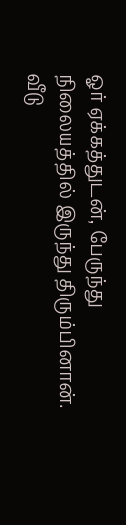ஓர் ஏக்கத்துடன், பேருந்து நிலையத்தில் இருந்து திரும்பினான்.
வீடு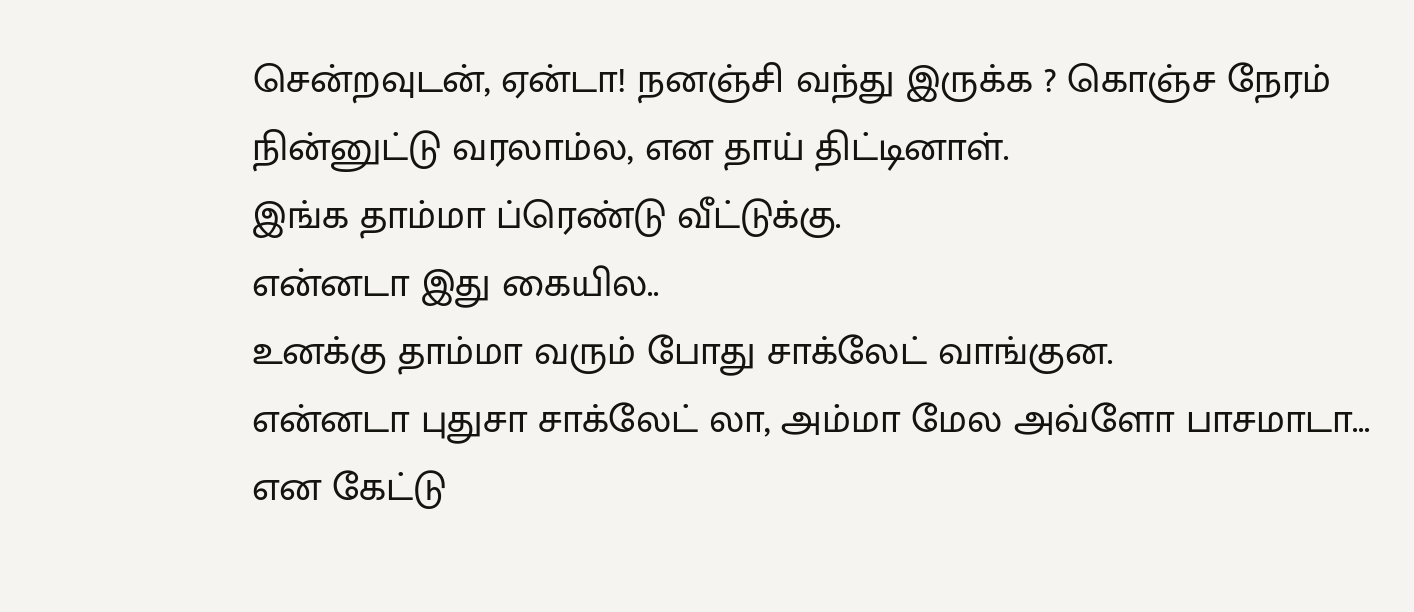சென்றவுடன், ஏன்டா! நனஞ்சி வந்து இருக்க ? கொஞ்ச நேரம் நின்னுட்டு வரலாம்ல, என தாய் திட்டினாள்.
இங்க தாம்மா ப்ரெண்டு வீட்டுக்கு.
என்னடா இது கையில..
உனக்கு தாம்மா வரும் போது சாக்லேட் வாங்குன.
என்னடா புதுசா சாக்லேட் லா, அம்மா மேல அவ்ளோ பாசமாடா...
என கேட்டு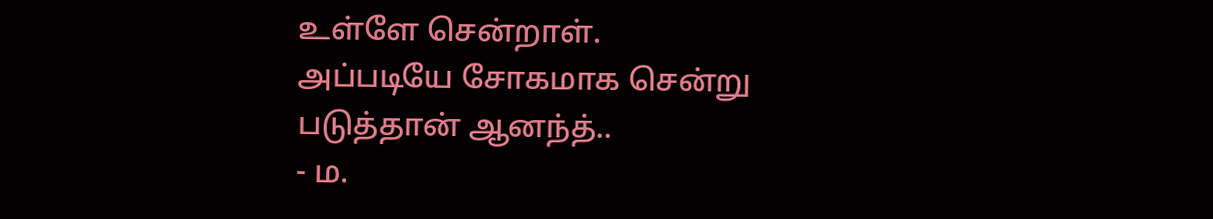உள்ளே சென்றாள்.
அப்படியே சோகமாக சென்று படுத்தான் ஆனந்த்..
- ம.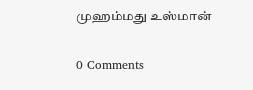முஹம்மது உஸ்மான்

0 Comments